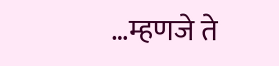…म्हणजे ते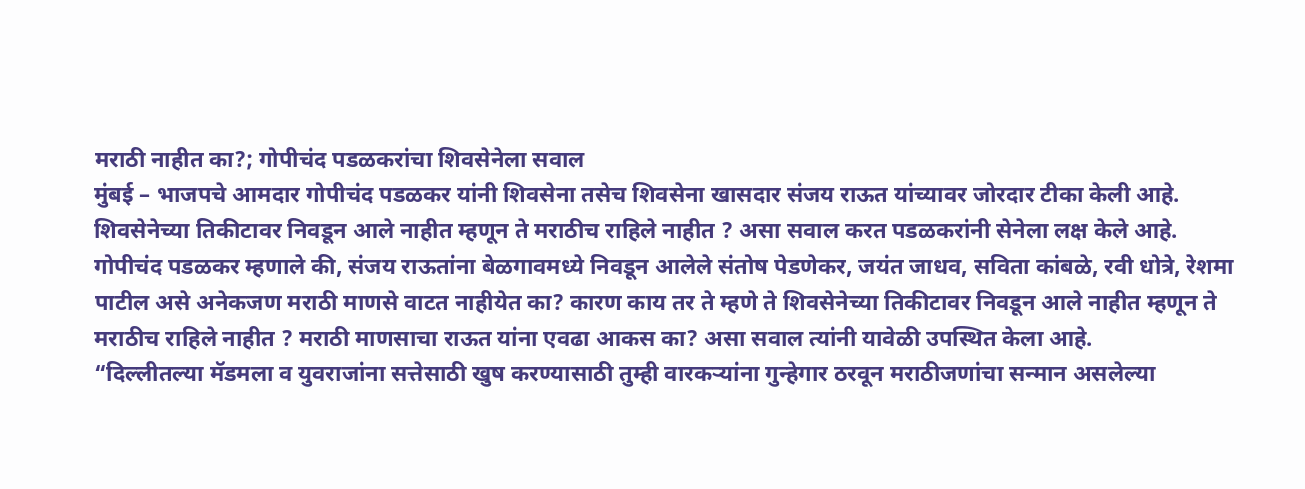मराठी नाहीत का?; गोपीचंद पडळकरांचा शिवसेनेला सवाल
मुंबई – भाजपचे आमदार गोपीचंद पडळकर यांनी शिवसेना तसेच शिवसेना खासदार संजय राऊत यांच्यावर जोरदार टीका केली आहे. शिवसेनेच्या तिकीटावर निवडून आले नाहीत म्हणून ते मराठीच राहिले नाहीत ? असा सवाल करत पडळकरांनी सेनेला लक्ष केले आहे.
गोपीचंद पडळकर म्हणाले की, संजय राऊतांना बेळगावमध्ये निवडून आलेले संतोष पेडणेकर, जयंत जाधव, सविता कांबळे, रवी धोत्रे, रेशमा पाटील असे अनेकजण मराठी माणसे वाटत नाहीयेत का? कारण काय तर ते म्हणे ते शिवसेनेच्या तिकीटावर निवडून आले नाहीत म्हणून ते मराठीच राहिले नाहीत ? मराठी माणसाचा राऊत यांना एवढा आकस का? असा सवाल त्यांनी यावेळी उपस्थित केला आहे.
“दिल्लीतल्या मॅडमला व युवराजांना सत्तेसाठी खुष करण्यासाठी तुम्ही वारकऱ्यांना गुन्हेगार ठरवून मराठीजणांचा सन्मान असलेल्या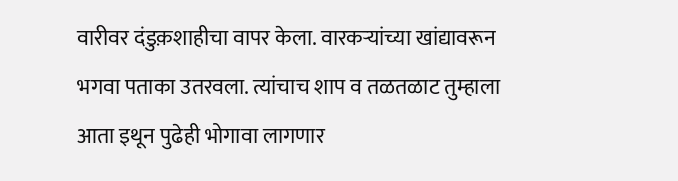वारीवर दंडुक़शाहीचा वापर केला. वारकऱ्यांच्या खांद्यावरून भगवा पताका उतरवला. त्यांचाच शाप व तळतळाट तुम्हाला आता इथून पुढेही भोगावा लागणार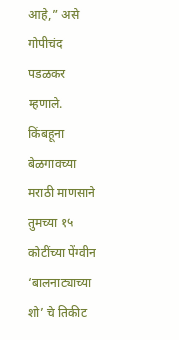आहे,” असे गोपीचंद पडळकर म्हणाले.
किंबहूना बेळगावच्या मराठी माणसाने तुमच्या १५ कोटींच्या पेंग्वीन ‘बालनाट्याच्या शो’ चे तिकीट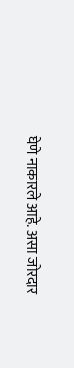घेणे नाकारले आहे. असा जोरदार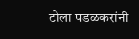टोला पडळकरांनी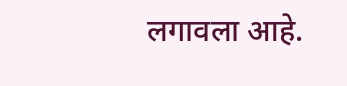लगावला आहे.